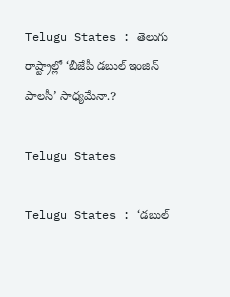Telugu States : తెలుగు రాష్ట్రాల్లో ‘బీజేపీ డబుల్ ఇంజిన్ పాలసీ’ సాధ్యమేనా.?

Telugu States

Telugu States : ‘డబుల్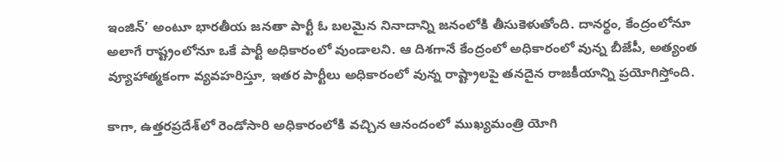ఇంజిన్’ అంటూ భారతీయ జనతా పార్టీ ఓ బలమైన నినాదాన్ని జనంలోకి తీసుకెళుతోంది. దానర్థం, కేంద్రంలోనూ అలాగే రాష్ట్రంలోనూ ఒకే పార్టీ అధికారంలో వుండాలని. ఆ దిశగానే కేంద్రంలో అధికారంలో వున్న బీజేపీ, అత్యంత వ్యూహాత్మకంగా వ్యవహరిస్తూ, ఇతర పార్టీలు అధికారంలో వున్న రాష్ట్రాలపై తనదైన రాజకీయాన్ని ప్రయోగిస్తోంది.

కాగా, ఉత్తరప్రదేశ్‌లో రెండోసారి అధికారంలోకి వచ్చిన ఆనందంలో ముఖ్యమంత్రి యోగి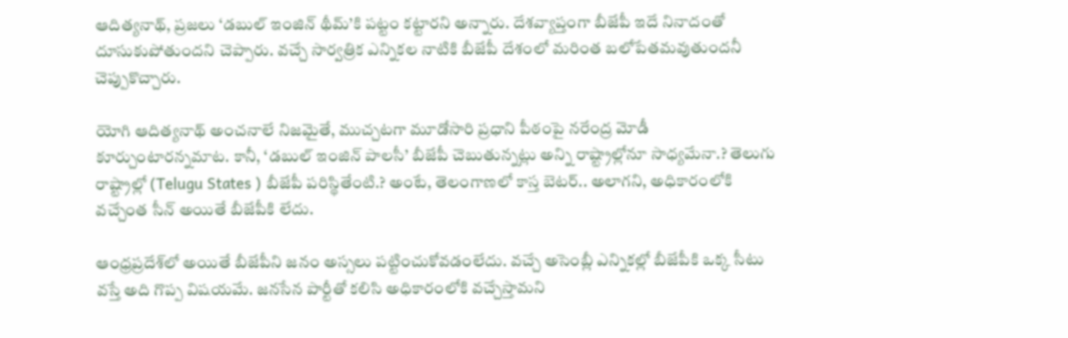ఆదిత్యనాథ్, ప్రజలు ‘డబుల్ ఇంజిన్ థీమ్’కి పట్టం కట్టారని అన్నారు. దేశవ్యాప్తంగా బీజేపీ ఇదే నినాదంతో దూసుకుపోతుందని చెప్పారు. వచ్చే సార్వత్రిక ఎన్నికల నాటికి బీజేపీ దేశంలో మరింత బలోపేతమవుతుందనీ చెప్పుకొచ్చారు.

యోగి ఆదిత్యనాథ్ అంచనాలే నిజమైతే, ముచ్చటగా మూడోసారి ప్రధాని పీఠంపై నరేంద్ర మోడీ కూర్చుంటారన్నమాట. కానీ, ‘డబుల్ ఇంజిన్ పాలసీ’ బీజేపీ చెబుతున్నట్లు అన్ని రాష్ట్రాల్లోనూ సాధ్యమేనా.? తెలుగు రాష్ట్రాల్లో (Telugu States ) బీజేపీ పరిస్థితేంటి.? అంటే, తెలంగాణలో కాస్త బెటర్.. అలాగని, అధికారంలోకి వచ్చేంత సీన్ అయితే బీజేపీకి లేదు.

ఆంధ్రప్రదేశ్‌లో అయితే బీజేపీని జనం అస్సలు పట్టించుకోవడంలేదు. వచ్చే అసెంబ్లీ ఎన్నికల్లో బీజేపీకి ఒక్క సీటు వస్తే అది గొప్ప విషయమే. జనసేన పార్టీతో కలిసి అధికారంలోకి వచ్చేస్తామని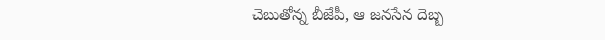చెబుతోన్న బీజేపీ, ఆ జనసేన దెబ్బ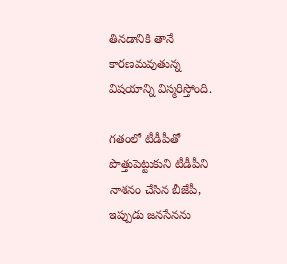తినడానికి తానే కారణమవుతున్న విషయాన్ని విస్మరిస్తోంది.

గతంలో టీడీపీతో పొత్తుపెట్టుకుని టీడీపీని నాశనం చేసిన బీజేపీ, ఇప్పుడు జనసేనను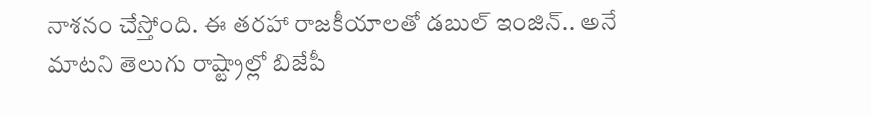నాశనం చేస్తోంది. ఈ తరహా రాజకీయాలతో డబుల్ ఇంజిన్.. అనే మాటని తెలుగు రాష్ట్రాల్లో బిజేపీ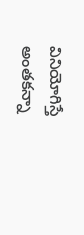వినియోగిస్తే అంతకన్నా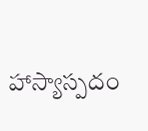హాస్యాస్పదం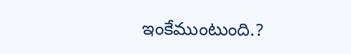ఇంకేముంటుంది.?